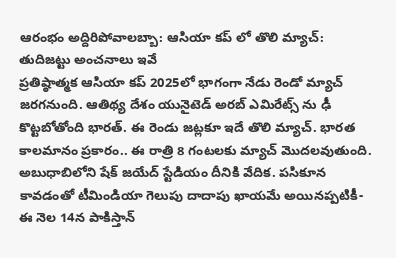ఆరంభం అద్దిరిపోవాలబ్బా: ఆసియా కప్ లో తొలి మ్యాచ్: తుదిజట్టు అంచనాలు ఇవే
ప్రతిష్ఠాత్మక ఆసియా కప్ 2025లో భాగంగా నేడు రెండో మ్యాచ్ జరగనుంది. ఆతిథ్య దేశం యునైటెడ్ అరబ్ ఎమిరేట్స్ ను ఢీ కొట్టబోతోంది భారత్. ఈ రెండు జట్లకూ ఇదే తొలి మ్యాచ్. భారత కాలమానం ప్రకారం.. ఈ రాత్రి 8 గంటలకు మ్యాచ్ మొదలవుతుంది. అబుధాబిలోని షేక్ జయేద్ స్టేడియం దీనికి వేదిక. పసికూన కావడంతో టీమిండియా గెలుపు దాదాపు ఖాయమే అయినప్పటికీ- ఈ నెల 14న పాకిస్తాన్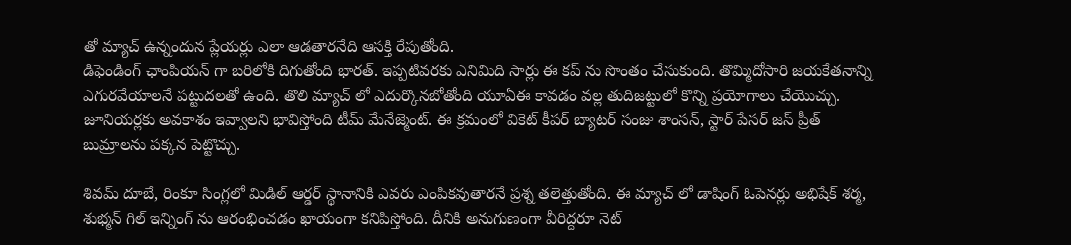తో మ్యాచ్ ఉన్నందున ప్లేయర్లు ఎలా ఆడతారనేది ఆసక్తి రేపుతోంది.
డిఫెండింగ్ ఛాంపియన్ గా బరిలోకి దిగుతోంది భారత్. ఇప్పటివరకు ఎనిమిది సార్లు ఈ కప్ ను సొంతం చేసుకుంది. తొమ్మిదోసారి జయకేతనాన్ని ఎగురవేయాలనే పట్టుదలతో ఉంది. తొలి మ్యాచ్ లో ఎదుర్కొనబోతోంది యూఏఈ కావడం వల్ల తుదిజట్టులో కొన్ని ప్రయోగాలు చేయొచ్చు. జూనియర్లకు అవకాశం ఇవ్వాలని భావిస్తోంది టీమ్ మేనేజ్మెంట్. ఈ క్రమంలో వికెట్ కీపర్ బ్యాటర్ సంజు శాంసన్, స్టార్ పేసర్ జస్ ప్రీత్ బుమ్రాలను పక్కన పెట్టొచ్చు.

శివమ్ దూబే, రింకూ సింగ్లలో మిడిల్ ఆర్డర్ స్థానానికి ఎవరు ఎంపికవుతారనే ప్రశ్న తలెత్తుతోంది. ఈ మ్యాచ్ లో డాషింగ్ ఓపెనర్లు అభిషేక్ శర్మ, శుభ్మన్ గిల్ ఇన్నింగ్ ను ఆరంభించడం ఖాయంగా కనిపిస్తోంది. దీనికి అనుగుణంగా వీరిద్దరూ నెట్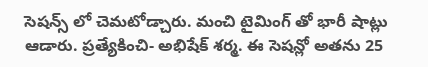సెషన్స్ లో చెమటోడ్చారు. మంచి టైమింగ్ తో భారీ షాట్లు ఆడారు. ప్రత్యేకించి- అభిషేక్ శర్మ. ఈ సెషన్లో అతను 25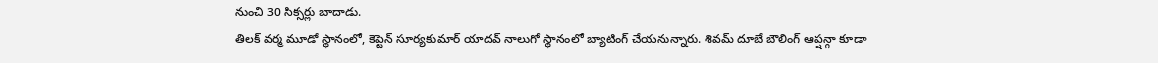నుంచి 30 సిక్సర్లు బాదాడు.
తిలక్ వర్మ మూడో స్థానంలో, కెప్టెన్ సూర్యకుమార్ యాదవ్ నాలుగో స్థానంలో బ్యాటింగ్ చేయనున్నారు. శివమ్ దూబే బౌలింగ్ ఆప్షన్గా కూడా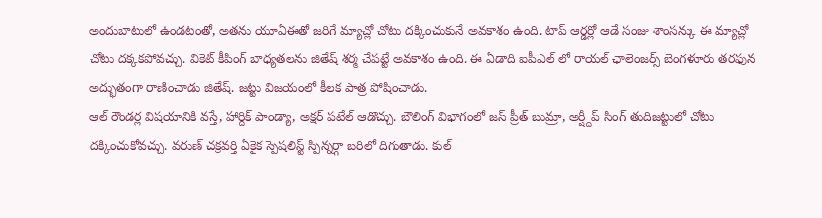అందుబాటులో ఉండటంతో, అతను యూఏఈతో జరిగే మ్యాచ్లో చోటు దక్కించుకునే అవకాశం ఉంది. టాప్ ఆర్డర్లో ఆడే సంజు శాంసన్కు ఈ మ్యాచ్లో చోటు దక్కకపోవచ్చు. వికెట్ కీపింగ్ బాధ్యతలను జితేష్ శర్మ చేపట్టే అవకాశం ఉంది. ఈ ఏడాది ఐపీఎల్ లో రాయల్ ఛాలెంజర్స్ బెంగళూరు తరఫున అద్భుతంగా రాణించాడు జితేష్. జట్టు విజయంలో కీలక పాత్ర పోషించాడు.
ఆల్ రౌండర్ల విషయానికి వస్తే, హార్దిక్ పాండ్యా, అక్షర్ పటేల్ ఆడొచ్చు. బౌలింగ్ విభాగంలో జస్ ప్రీత్ బుమ్రా, అర్ష్దీప్ సింగ్ తుదిజట్టులో చోటు దక్కించుకోవచ్చు. వరుణ్ చక్రవర్తి ఏకైక స్పెషలిస్ట్ స్పిన్నర్గా బరిలో దిగుతాడు. కుల్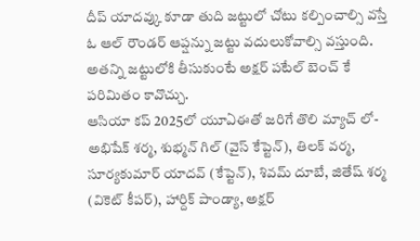దీప్ యాదవ్కు కూడా తుది జట్టులో చోటు కల్పించాల్సి వస్తే ఓ ఆల్ రౌండర్ ఆప్షన్ను జట్టు వదులుకోవాల్సి వస్తుంది. అతన్ని జట్టులోకి తీసుకుంటే అక్షర్ పటేల్ బెంచ్ కే పరిమితం కావొచ్చు.
ఆసియా కప్ 2025లో యూఏఈతో జరిగే తొలి మ్యాచ్ లో- అభిషేక్ శర్మ, శుభ్మన్ గిల్ (వైస్ కేప్టెన్), తిలక్ వర్మ, సూర్యకుమార్ యాదవ్ (కేప్టెన్), శివమ్ దూబే, జితేష్ శర్మ (వికెట్ కీపర్), హార్దిక్ పాండ్యా, అక్షర్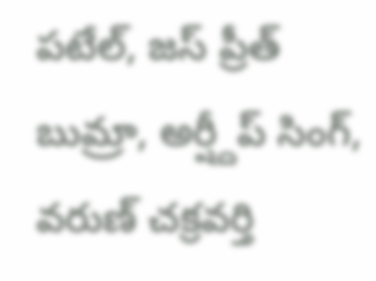పటేల్, జస్ ప్రీత్ బుమ్రా, అర్ష్దీప్ సింగ్, వరుణ్ చక్రవర్తి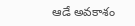ఆడే అవకాశం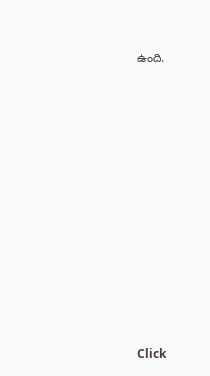ఉంది.












Click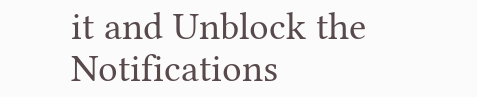it and Unblock the Notifications